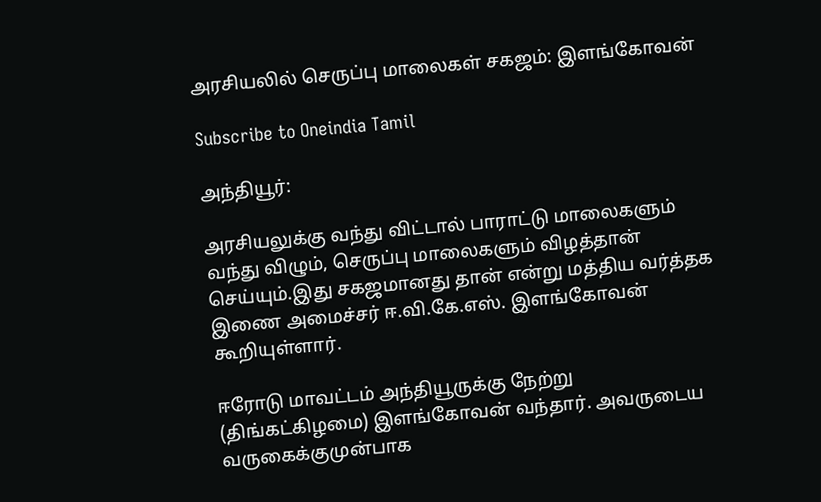அரசியலில் செருப்பு மாலைகள் சகஜம்: இளங்கோவன்

Subscribe to Oneindia Tamil

அந்தியூர்:

அரசியலுக்கு வந்து விட்டால் பாராட்டு மாலைகளும் வந்து விழும், செருப்பு மாலைகளும் விழத்தான் செய்யும்.இது சகஜமானது தான் என்று மத்திய வர்த்தக இணை அமைச்சர் ஈ.வி.கே.எஸ். இளங்கோவன் கூறியுள்ளார்.

ஈரோடு மாவட்டம் அந்தியூருக்கு நேற்று (திங்கட்கிழமை) இளங்கோவன் வந்தார். அவருடைய வருகைக்குமுன்பாக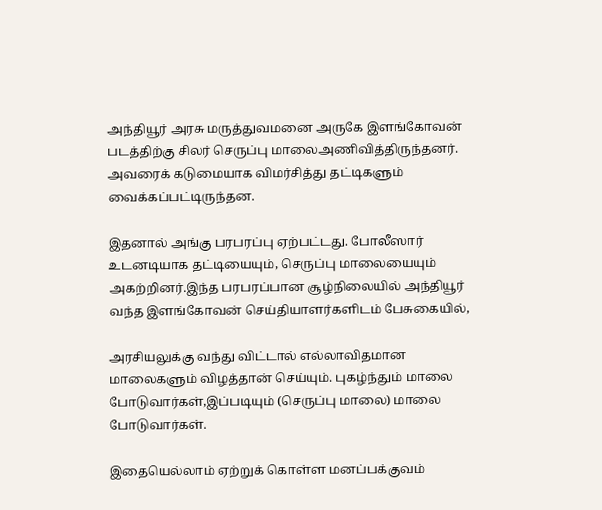அந்தியூர் அரசு மருத்துவமனை அருகே இளங்கோவன் படத்திற்கு சிலர் செருப்பு மாலைஅணிவித்திருந்தனர். அவரைக் கடுமையாக விமர்சித்து தட்டிகளும் வைக்கப்பட்டிருந்தன.

இதனால் அங்கு பரபரப்பு ஏற்பட்டது. போலீஸார் உடனடியாக தட்டியையும், செருப்பு மாலையையும் அகற்றினர்.இந்த பரபரப்பான சூழ்நிலையில் அந்தியூர் வந்த இளங்கோவன் செய்தியாளர்களிடம் பேசுகையில்,

அரசியலுக்கு வந்து விட்டால் எல்லாவிதமான மாலைகளும் விழத்தான் செய்யும். புகழ்ந்தும் மாலை போடுவார்கள்,இப்படியும் (செருப்பு மாலை) மாலை போடுவார்கள்.

இதையெல்லாம் ஏற்றுக் கொள்ள மனப்பக்குவம்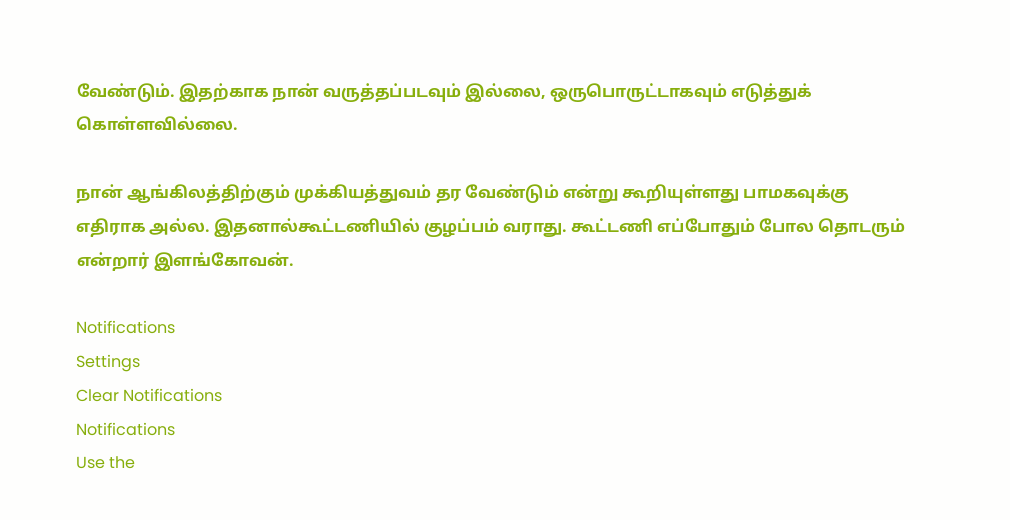வேண்டும். இதற்காக நான் வருத்தப்படவும் இல்லை, ஒருபொருட்டாகவும் எடுத்துக் கொள்ளவில்லை.

நான் ஆங்கிலத்திற்கும் முக்கியத்துவம் தர வேண்டும் என்று கூறியுள்ளது பாமகவுக்கு எதிராக அல்ல. இதனால்கூட்டணியில் குழப்பம் வராது. கூட்டணி எப்போதும் போல தொடரும் என்றார் இளங்கோவன்.

Notifications
Settings
Clear Notifications
Notifications
Use the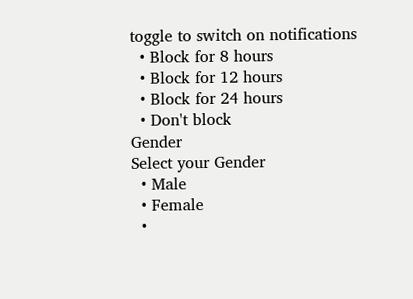toggle to switch on notifications
  • Block for 8 hours
  • Block for 12 hours
  • Block for 24 hours
  • Don't block
Gender
Select your Gender
  • Male
  • Female
  •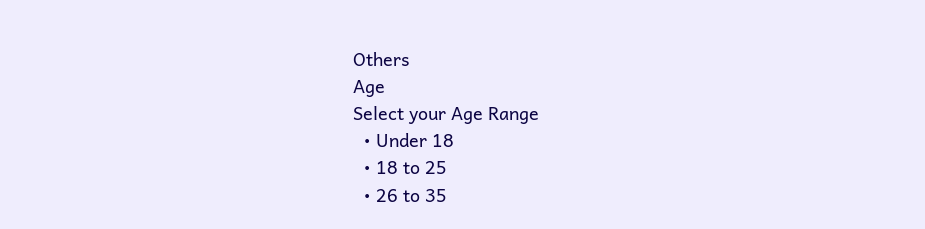Others
Age
Select your Age Range
  • Under 18
  • 18 to 25
  • 26 to 35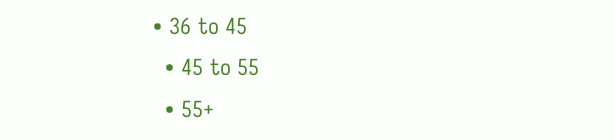• 36 to 45
  • 45 to 55
  • 55+